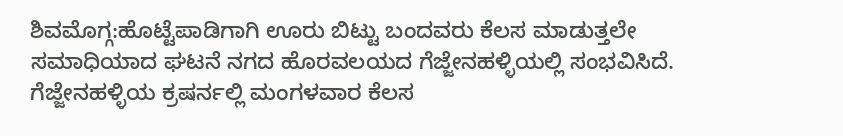ಶಿವಮೊಗ್ಗ:ಹೊಟ್ಟೆಪಾಡಿಗಾಗಿ ಊರು ಬಿಟ್ಟು ಬಂದವರು ಕೆಲಸ ಮಾಡುತ್ತಲೇ ಸಮಾಧಿಯಾದ ಘಟನೆ ನಗದ ಹೊರವಲಯದ ಗೆಜ್ಜೇನಹಳ್ಳಿಯಲ್ಲಿ ಸಂಭವಿಸಿದೆ.
ಗೆಜ್ಜೇನಹಳ್ಳಿಯ ಕ್ರಷರ್ನಲ್ಲಿ ಮಂಗಳವಾರ ಕೆಲಸ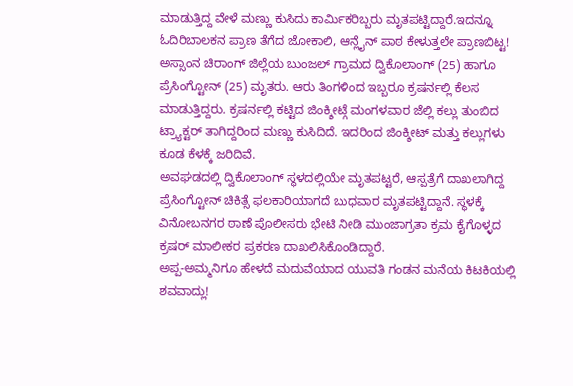ಮಾಡುತ್ತಿದ್ದ ವೇಳೆ ಮಣ್ಣು ಕುಸಿದು ಕಾರ್ಮಿಕರಿಬ್ಬರು ಮೃತಪಟ್ಟಿದ್ದಾರೆ.ಇದನ್ನೂ ಓದಿರಿಬಾಲಕನ ಪ್ರಾಣ ತೆಗೆದ ಜೋಕಾಲಿ, ಆನ್ಲೈನ್ ಪಾಠ ಕೇಳುತ್ತಲೇ ಪ್ರಾಣಬಿಟ್ಟ!
ಅಸ್ಸಾಂನ ಚಿರಾಂಗ್ ಜಿಲ್ಲೆಯ ಬುಂಜಲ್ ಗ್ರಾಮದ ದ್ವಿಕೊಲಾಂಗ್ (25) ಹಾಗೂ ಪ್ರೆಸಿಂಗ್ಟೋನ್ (25) ಮೃತರು. ಆರು ತಿಂಗಳಿಂದ ಇಬ್ಬರೂ ಕ್ರಷರ್ನಲ್ಲಿ ಕೆಲಸ ಮಾಡುತ್ತಿದ್ದರು. ಕ್ರಷರ್ನಲ್ಲಿ ಕಟ್ಟಿದ ಜಿಂಕ್ಶೀಟ್ಗೆ ಮಂಗಳವಾರ ಜೆಲ್ಲಿ ಕಲ್ಲು ತುಂಬಿದ ಟ್ರ್ಯಾಕ್ಟರ್ ತಾಗಿದ್ದರಿಂದ ಮಣ್ಣು ಕುಸಿದಿದೆ. ಇದರಿಂದ ಜಿಂಕ್ಶೀಟ್ ಮತ್ತು ಕಲ್ಲುಗಳು ಕೂಡ ಕೆಳಕ್ಕೆ ಜರಿದಿವೆ.
ಅವಘಡದಲ್ಲಿ ದ್ವಿಕೊಲಾಂಗ್ ಸ್ಥಳದಲ್ಲಿಯೇ ಮೃತಪಟ್ಟರೆ, ಆಸ್ಪತ್ರೆಗೆ ದಾಖಲಾಗಿದ್ದ ಪ್ರೆಸಿಂಗ್ಟೋನ್ ಚಿಕಿತ್ಸೆ ಫಲಕಾರಿಯಾಗದೆ ಬುಧವಾರ ಮೃತಪಟ್ಟಿದ್ದಾನೆ. ಸ್ಥಳಕ್ಕೆ ವಿನೋಬನಗರ ಠಾಣೆ ಪೊಲೀಸರು ಭೇಟಿ ನೀಡಿ ಮುಂಜಾಗ್ರತಾ ಕ್ರಮ ಕೈಗೊಳ್ಳದ ಕ್ರಷರ್ ಮಾಲೀಕರ ಪ್ರಕರಣ ದಾಖಲಿಸಿಕೊಂಡಿದ್ದಾರೆ.
ಅಪ್ಪ-ಅಮ್ಮನಿಗೂ ಹೇಳದೆ ಮದುವೆಯಾದ ಯುವತಿ ಗಂಡನ ಮನೆಯ ಕಿಟಕಿಯಲ್ಲಿ ಶವವಾದ್ಲು!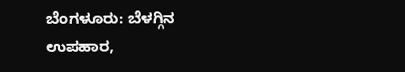ಬೆಂಗಳೂರು: ಬೆಳಗ್ಗಿನ ಉಪಹಾರ,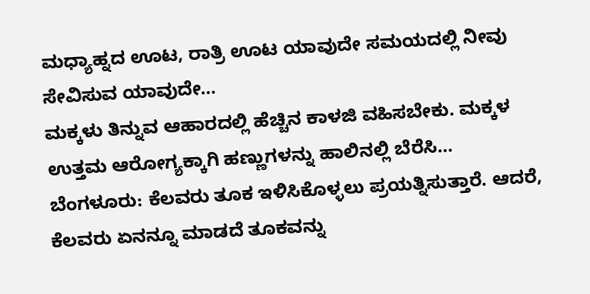ಮಧ್ಯಾಹ್ನದ ಊಟ, ರಾತ್ರಿ ಊಟ ಯಾವುದೇ ಸಮಯದಲ್ಲಿ ನೀವು ಸೇವಿಸುವ ಯಾವುದೇ…
ಮಕ್ಕಳು ತಿನ್ನುವ ಆಹಾರದಲ್ಲಿ ಹೆಚ್ಚಿನ ಕಾಳಜಿ ವಹಿಸಬೇಕು. ಮಕ್ಕಳ ಉತ್ತಮ ಆರೋಗ್ಯಕ್ಕಾಗಿ ಹಣ್ಣುಗಳನ್ನು ಹಾಲಿನಲ್ಲಿ ಬೆರೆಸಿ…
ಬೆಂಗಳೂರು: ಕೆಲವರು ತೂಕ ಇಳಿಸಿಕೊಳ್ಳಲು ಪ್ರಯತ್ನಿಸುತ್ತಾರೆ. ಆದರೆ, ಕೆಲವರು ಏನನ್ನೂ ಮಾಡದೆ ತೂಕವನ್ನು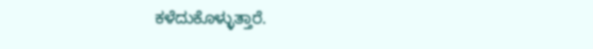ಕಳೆದುಕೊಳ್ಳುತ್ತಾರೆ.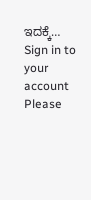ಇದಕ್ಕೆ…
Sign in to your account
Please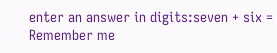enter an answer in digits:seven + six =
Remember me